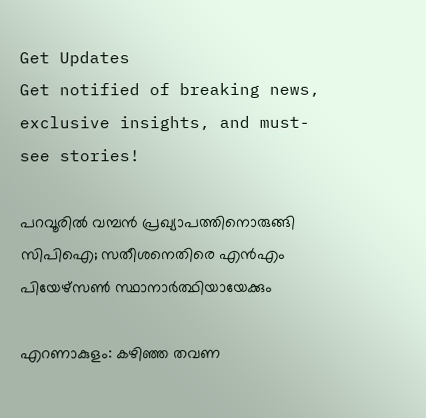Get Updates
Get notified of breaking news, exclusive insights, and must-see stories!

പറവൂരില്‍ വമ്പന്‍ പ്രഖ്യാപത്തിനൊരുങ്ങി സിപിഐ; സതീശനെതിരെ എന്‍എം പിയേഴ്സണ്‍ സ്ഥാനാര്‍ത്ഥിയായേക്കും

എറണാകുളം: കഴിഞ്ഞ തവണ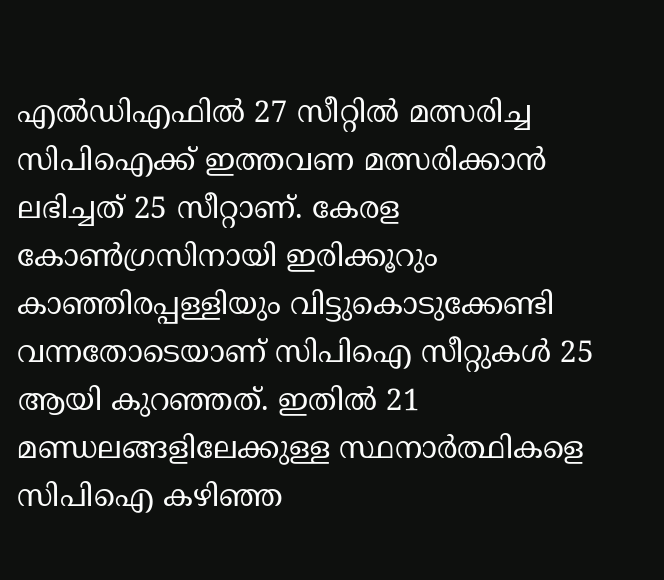എല്‍ഡിഎഫില്‍ 27 സീറ്റില്‍ മത്സരിച്ച സിപിഐക്ക് ഇത്തവണ മത്സരിക്കാന്‍ ലഭിച്ചത് 25 സീറ്റാണ്. കേരള കോണ്‍ഗ്രസിനായി ഇരിക്കൂറും കാഞ്ഞിരപ്പള്ളിയും വിട്ടുകൊടുക്കേണ്ടി വന്നതോടെയാണ് സിപിഐ സീറ്റുകള്‍ 25 ആയി കുറഞ്ഞത്. ഇതില്‍ 21 മണ്ഡലങ്ങളിലേക്കുള്ള സ്ഥനാര്‍ത്ഥികളെ സിപിഐ കഴിഞ്ഞ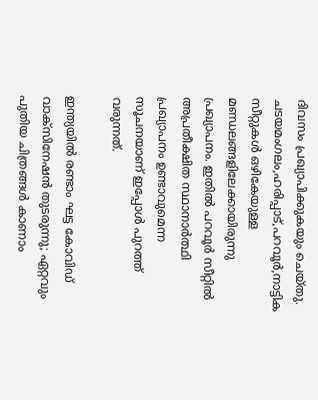ദിവസം പ്രഖ്യാപിക്കുകയും ചെയ്തു. ചടയമംഗലം,ഹരിപ്പാട്,പറവൂർ,നാട്ടിക സീറ്റുകള്‍ ഒഴികേയുള്ള മണ്ഡലങ്ങളിലേക്കായിരുന്നു പ്രഖ്യാപനം. ഇതില്‍ പറവൂര്‍ സീറ്റില്‍ അപ്രതീക്ഷിത സ്ഥാനാര്‍ത്ഥി പ്രഖ്യാപനം ഉണ്ടാവുമെന്ന സൂചനയാണ് ഇപ്പോള്‍ പുറത്ത് വരുന്നത്.

ഇന്ത്യയില്‍ രണ്ടാം ഘട്ട കോവിഡ് വാക്‌സിനേഷന്‍ തുടരുന്നു; ഏറ്റവും പുതിയ ചിത്രങ്ങള്‍ കാണാം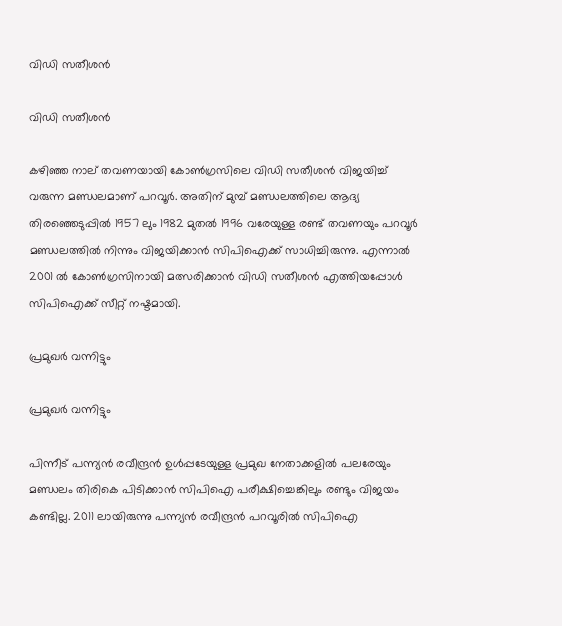വിഡി സതീശന്‍

വിഡി സതീശന്‍

കഴിഞ്ഞ നാല് തവണയായി കോണ്‍ഗ്രസിലെ വിഡി സതീശന്‍ വിജയിച്ച് വരുന്ന മണ്ഡലമാണ് പറവൂര്‍. അതിന് മുമ്പ് മണ്ഡലത്തിലെ ആദ്യ തിരഞ്ഞെടുപ്പില്‍ 1957 ലും 1982 മുതല്‍ 1996 വരേയുള്ള രണ്ട് തവണയും പറവൂര്‍ മണ്ഡലത്തില്‍ നിന്നും വിജയിക്കാന്‍ സിപിഐക്ക് സാധിച്ചിരുന്നു. എന്നാല്‍ 2001 ല്‍ കോണ്‍ഗ്രസിനായി മത്സരിക്കാന്‍ വിഡി സതീശന്‍ എത്തിയപ്പോള്‍ സിപിഐക്ക് സീറ്റ് നഷ്ടമായി.

പ്രമുഖര്‍ വന്നിട്ടും

പ്രമുഖര്‍ വന്നിട്ടും

പിന്നീട് പന്ന്യന്‍ രവീന്ദ്രന്‍ ഉള്‍പ്പടേയുള്ള പ്രമുഖ നേതാക്കളില്‍ പലരേയും മണ്ഡലം തിരികെ പിടിക്കാന്‍ സിപിഐ പരീക്ഷിച്ചെങ്കിലും രണ്ടും വിജയം കണ്ടില്ല. 2011 ലായിരുന്നു പന്ന്യന്‍ രവീന്ദ്രന്‍ പറവൂരില്‍ സിപിഐ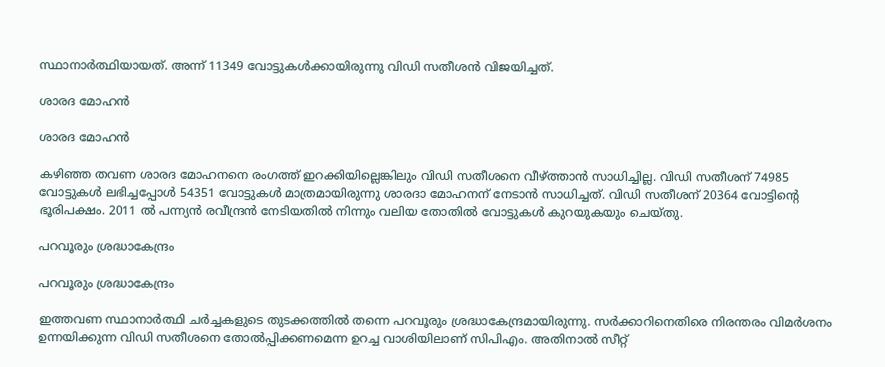സ്ഥാനാര്‍ത്ഥിയായത്. അന്ന് 11349 വോട്ടുകള്‍ക്കായിരുന്നു വിഡി സതീശന്‍ വിജയിച്ചത്.

ശാരദ മോഹന്‍

ശാരദ മോഹന്‍

കഴിഞ്ഞ തവണ ശാരദ മോഹനനെ രംഗത്ത് ഇറക്കിയില്ലെങ്കിലും വിഡി സതീശനെ വീഴ്ത്താന്‍ സാധിച്ചില്ല. വിഡി സതീശന് 74985 വോട്ടുകള്‍ ലഭിച്ചപ്പോള്‍ 54351 വോട്ടുകള്‍ മാത്രമായിരുന്നു ശാരദാ മോഹനന് നേടാന്‍ സാധിച്ചത്. വിഡി സതീശന് 20364 വോട്ടിന്‍റെ ഭൂരിപക്ഷം. 2011 ല്‍ പന്ന്യന്‍ രവീന്ദ്രന്‍ നേടിയതില്‍ നിന്നും വലിയ തോതില്‍ വോട്ടുകള്‍ കുറയുകയും ചെയ്തു.

പറവൂരും ശ്രദ്ധാകേന്ദ്രം

പറവൂരും ശ്രദ്ധാകേന്ദ്രം

ഇത്തവണ സ്ഥാനാര്‍ത്ഥി ചര്‍ച്ചകളുടെ തുടക്കത്തില്‍ തന്നെ പറവൂരും ശ്രദ്ധാകേന്ദ്രമായിരുന്നു. സര്‍ക്കാറിനെതിരെ നിരന്തരം വിമര്‍ശനം ഉന്നയിക്കുന്ന വിഡി സതീശനെ തോല്‍പ്പിക്കണമെന്ന ഉറച്ച വാശിയിലാണ് സിപിഎം. അതിനാല്‍ സീറ്റ്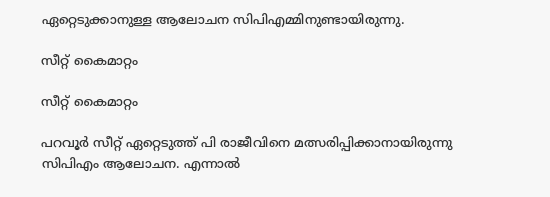ഏറ്റെടുക്കാനുള്ള ആലോചന സിപിഎമ്മിനുണ്ടായിരുന്നു.

സീറ്റ് കൈമാറ്റം

സീറ്റ് കൈമാറ്റം

പറവൂര്‍ സീറ്റ് ഏറ്റെടുത്ത് പി രാജീവിനെ മത്സരിപ്പിക്കാനായിരുന്നു സിപിഎം ആലോചന. എന്നാല്‍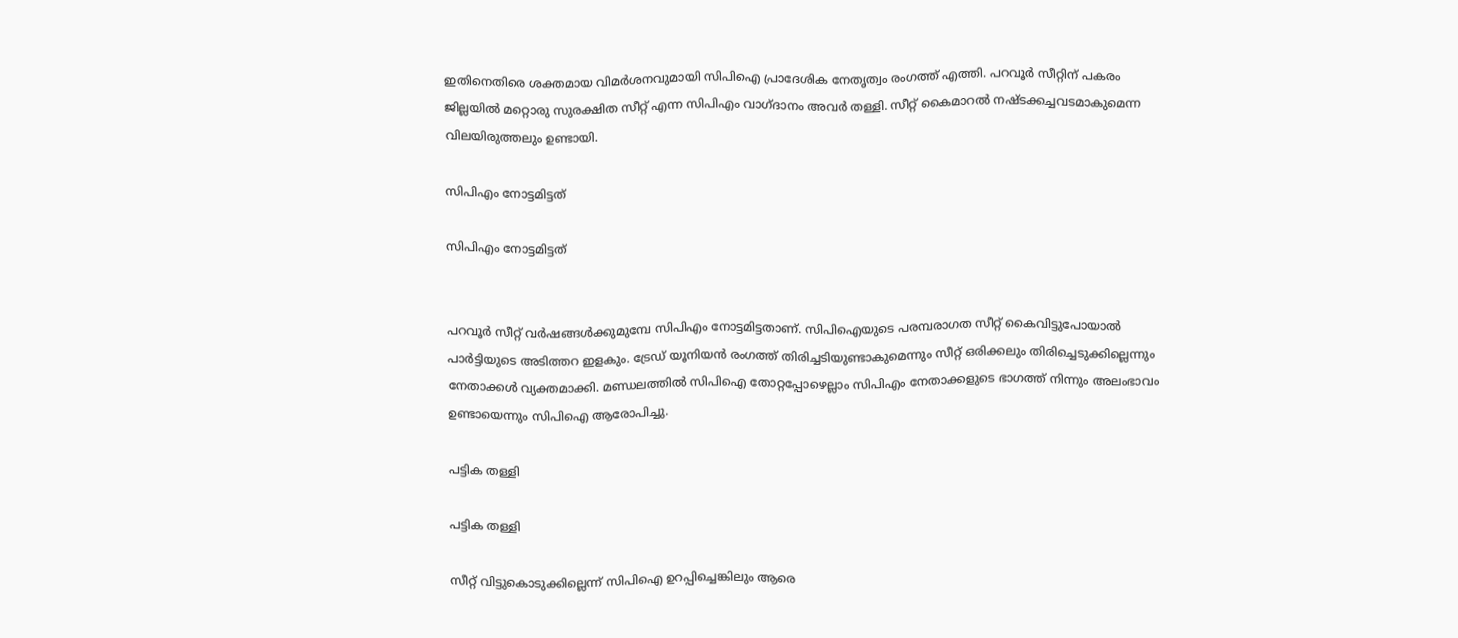ഇതിനെതിരെ ശക്തമായ വിമര്‍ശനവുമായി സിപിഐ പ്രാദേശിക നേതൃത്വം രംഗത്ത് എത്തി. പറവൂർ സീറ്റിന് പകരം ജില്ലയിൽ മറ്റൊരു സുരക്ഷിത സീറ്റ് എന്ന സിപിഎം വാഗ്ദാനം അവര്‍ തള്ളി. സീറ്റ് കൈമാറൽ നഷ്ടക്കച്ചവടമാകുമെന്ന വിലയിരുത്തലും ഉണ്ടായി.

സിപിഎം നോട്ടമിട്ടത്

സിപിഎം നോട്ടമിട്ടത്


പറവൂർ സീറ്റ് വർഷങ്ങൾക്കുമുമ്പേ സിപിഎം നോട്ടമിട്ടതാണ്. സിപിഐയുടെ പരമ്പരാഗത സീറ്റ് കൈവിട്ടുപോയാൽ പാർട്ടിയുടെ അടിത്തറ ഇളകും. ട്രേഡ് യൂനിയൻ രംഗത്ത് തിരിച്ചടിയുണ്ടാകുമെന്നും സീറ്റ് ഒരിക്കലും തിരിച്ചെടുക്കില്ലെന്നും നേതാക്കള്‍ വ്യക്തമാക്കി. മണ്ഡലത്തില്‍ സിപിഐ തോറ്റപ്പോഴെല്ലാം സിപിഎം നേതാക്കളുടെ ഭാഗത്ത് നിന്നും അലംഭാവം ഉണ്ടായെന്നും സിപിഐ ആരോപിച്ചു.

പട്ടിക തള്ളി

പട്ടിക തള്ളി

സീറ്റ് വിട്ടുകൊടുക്കില്ലെന്ന് സിപിഐ ഉറപ്പിച്ചെങ്കിലും ആരെ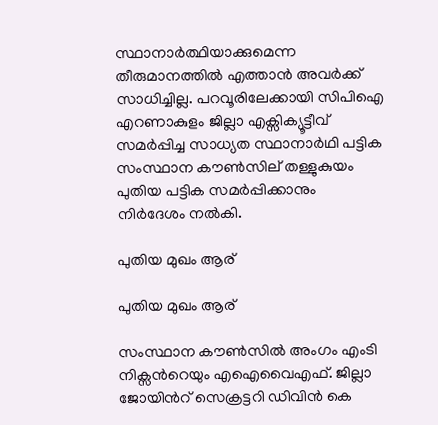സ്ഥാനാര്‍ത്ഥിയാക്കുമെന്ന തീരുമാനത്തില്‍ എത്താന്‍ അവര്‍ക്ക് സാധിച്ചില്ല. പറവൂരിലേക്കായി സിപിഐ എറണാകുളം ജില്ലാ എക്സിക്യൂട്ടീവ് സമര്‍പ്പിച്ച സാധ്യത സ്ഥാനാര്‍ഥി പട്ടിക സംസ്ഥാന കൗണ്‍സില് തള്ളുകുയം പുതിയ പട്ടിക സമര്‍പ്പിക്കാനും നിര്‍ദേശം നല്‍കി.

പുതിയ മുഖം ആര്

പുതിയ മുഖം ആര്

സംസ്ഥാന കൗൺസിൽ അംഗം എംടി നിക്സന്‍റെയും എഐവൈഎഫ്. ജില്ലാ ജോയിന്‍റ് സെക്രട്ടറി ഡിവിൻ കെ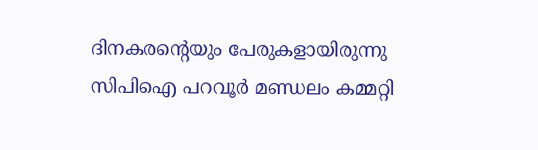ദിനകരന്‍റെയും പേരുകളായിരുന്നു സിപിഐ പറവൂര്‍ മണ്ഡലം കമ്മറ്റി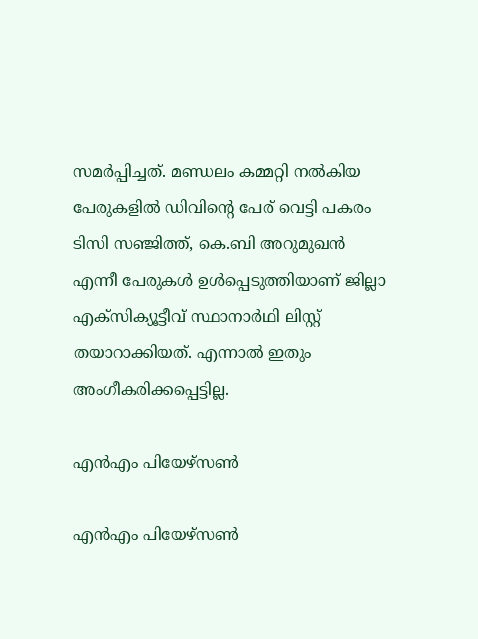സമര്‍പ്പിച്ചത്. മണ്ഡലം കമ്മറ്റി നല്‍കിയ പേരുകളില്‍ ഡിവിന്‍റെ പേര് വെട്ടി പകരം ടിസി സഞ്ജിത്ത്, കെ.ബി അറുമുഖന്‍ എന്നീ പേരുകള്‍ ഉള്‍പ്പെടുത്തിയാണ് ജില്ലാ എക്സിക്യൂട്ടീവ് സ്ഥാനാര്‍ഥി ലിസ്റ്റ് തയാറാക്കിയത്. എന്നാല്‍ ഇതും അംഗീകരിക്കപ്പെട്ടില്ല.

എന്‍എം പിയേഴ്സണ്‍

എന്‍എം പിയേഴ്സണ്‍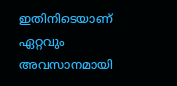ഇതിനിടെയാണ് ഏറ്റവും അവസാനമായി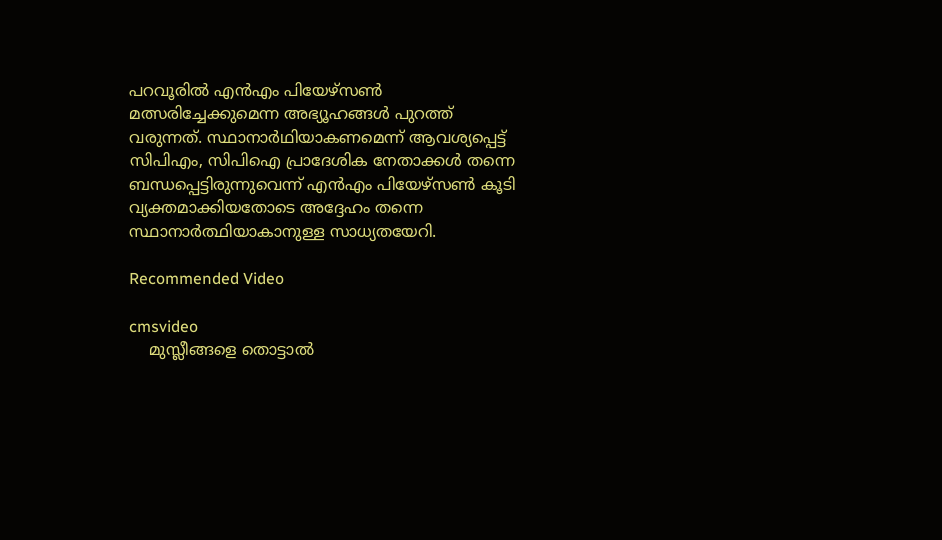പറവൂരില്‍ എന്‍എം പിയേഴ്സണ്‍ മത്സരിച്ചേക്കുമെന്ന അഭ്യൂഹങ്ങള്‍ പുറത്ത് വരുന്നത്. സ്ഥാനാര്‍ഥിയാകണമെന്ന് ആവശ്യപ്പെട്ട് സിപിഎം, സിപിഐ പ്രാദേശിക നേതാക്കള്‍ തന്നെ ബന്ധപ്പെട്ടിരുന്നുവെന്ന് എന്‍എം പിയേഴ്സണ്‍ കൂടി വ്യക്തമാക്കിയതോടെ അദ്ദേഹം തന്നെ സ്ഥാനാര്‍ത്ഥിയാകാനുള്ള സാധ്യതയേറി.

Recommended Video

cmsvideo
    മുസ്ലീങ്ങളെ തൊട്ടാൽ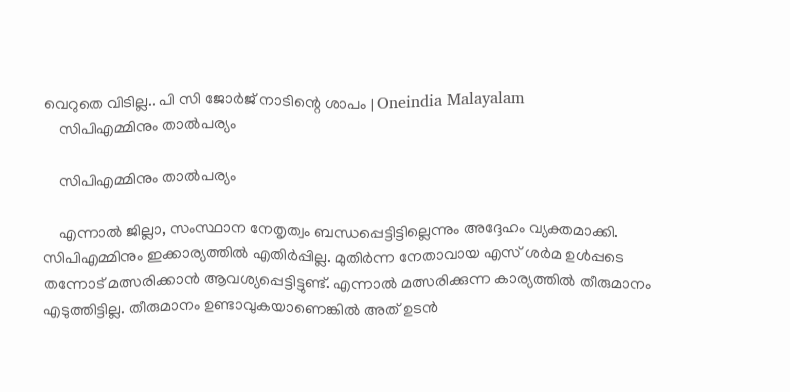വെറുതെ വിടില്ല.. പി സി ജോർജ് നാടിന്റെ ശാപം | Oneindia Malayalam
    സിപിഎമ്മിനും താല്‍പര്യം

    സിപിഎമ്മിനും താല്‍പര്യം

    എന്നാല്‍ ജില്ലാ, സംസ്ഥാന നേതൃത്വം ബന്ധപ്പെട്ടിട്ടില്ലെന്നും അദ്ദേഹം വ്യക്തമാക്കി. സിപിഎമ്മിനും ഇക്കാര്യത്തിൽ എതിർപ്പില്ല. മുതിര്‍ന്ന നേതാവായ എസ് ശര്‍മ ഉള്‍പ്പടെ തന്നോട് മത്സരിക്കാന്‍ ആവശ്യപ്പെട്ടിട്ടുണ്ട്. എന്നാല്‍ മത്സരിക്കുന്ന കാര്യത്തില്‍ തീരുമാനം എടുത്തിട്ടില്ല. തീരുമാനം ഉണ്ടാവുകയാണെങ്കില്‍ അത് ഉടന്‍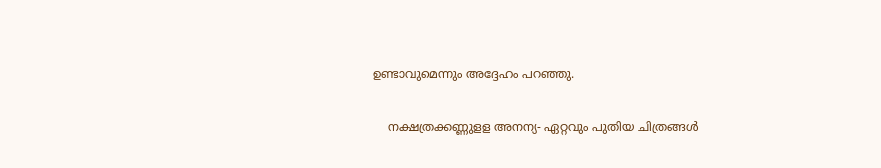ഉണ്ടാവുമെന്നും അദ്ദേഹം പറഞ്ഞു.

    നക്ഷത്രക്കണ്ണുളള അനന്യ- ഏറ്റവും പുതിയ ചിത്രങ്ങൾ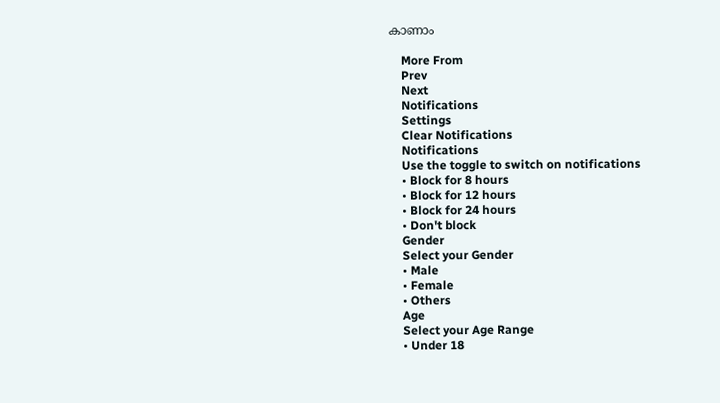കാണാം

    More From
    Prev
    Next
    Notifications
    Settings
    Clear Notifications
    Notifications
    Use the toggle to switch on notifications
    • Block for 8 hours
    • Block for 12 hours
    • Block for 24 hours
    • Don't block
    Gender
    Select your Gender
    • Male
    • Female
    • Others
    Age
    Select your Age Range
    • Under 18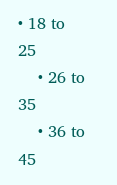• 18 to 25
    • 26 to 35
    • 36 to 45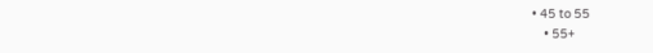• 45 to 55
    • 55+